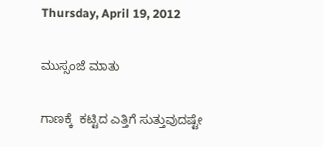Thursday, April 19, 2012

ಮುಸ್ಸಂಜೆ ಮಾತು

ಗಾಣಕ್ಕೆ  ಕಟ್ಟಿದ ಎತ್ತಿಗೆ ಸುತ್ತುವುದಷ್ಟೇ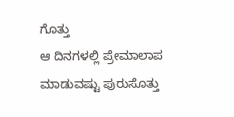ಗೊತ್ತು
ಆ ದಿನಗಳಲ್ಲಿ ಪ್ರೇಮಾಲಾಪ ಮಾಡುವಷ್ಟು ಪುರುಸೊತ್ತು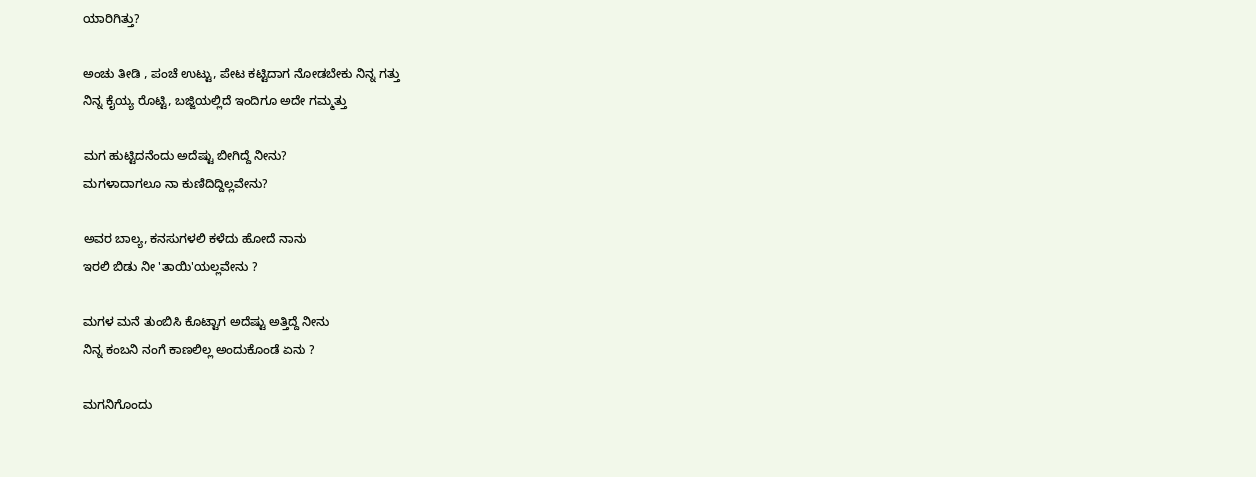ಯಾರಿಗಿತ್ತು?

ಅಂಚು ತೀಡಿ , ಪಂಚೆ ಉಟ್ಟು, ಪೇಟ ಕಟ್ಟಿದಾಗ ನೋಡಬೇಕು ನಿನ್ನ ಗತ್ತು
ನಿನ್ನ ಕೈಯ್ಯ ರೊಟ್ಟಿ, ಬಜ್ಜಿಯಲ್ಲಿದೆ ಇಂದಿಗೂ ಅದೇ ಗಮ್ಮತ್ತು

ಮಗ ಹುಟ್ಟಿದನೆಂದು ಅದೆಷ್ಟು ಬೀಗಿದ್ದೆ ನೀನು?
ಮಗಳಾದಾಗಲೂ ನಾ ಕುಣಿದಿದ್ದಿಲ್ಲವೇನು?

ಅವರ ಬಾಲ್ಯ, ಕನಸುಗಳಲಿ ಕಳೆದು ಹೋದೆ ನಾನು
ಇರಲಿ ಬಿಡು ನೀ 'ತಾಯಿ'ಯಲ್ಲವೇನು ?

ಮಗಳ ಮನೆ ತುಂಬಿಸಿ ಕೊಟ್ಟಾಗ ಅದೆಷ್ಟು ಅತ್ತಿದ್ದೆ ನೀನು
ನಿನ್ನ ಕಂಬನಿ ನಂಗೆ ಕಾಣಲಿಲ್ಲ ಅಂದುಕೊಂಡೆ ಏನು ?

ಮಗನಿಗೊಂದು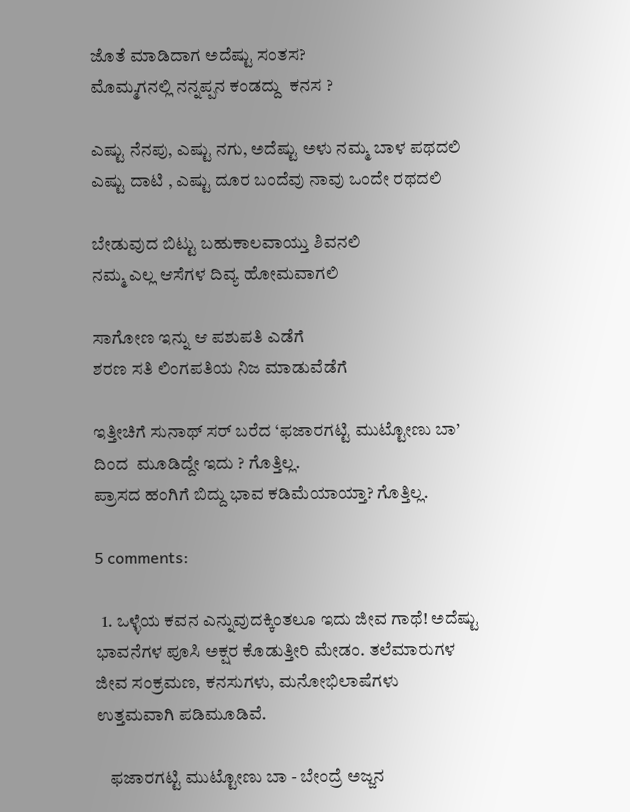ಜೊತೆ ಮಾಡಿದಾಗ ಅದೆಷ್ಟು ಸಂತಸ?
ಮೊಮ್ಮಗನಲ್ಲಿ ನನ್ನಪ್ಪನ ಕಂಡದ್ದು  ಕನಸ ?

ಎಷ್ಟು ನೆನಪು, ಎಷ್ಟು ನಗು, ಅದೆಷ್ಟು ಅಳು ನಮ್ಮ ಬಾಳ ಪಥದಲಿ
ಎಷ್ಟು ದಾಟಿ , ಎಷ್ಟು ದೂರ ಬಂದೆವು ನಾವು ಒಂದೇ ರಥದಲಿ

ಬೇಡುವುದ ಬಿಟ್ಟು ಬಹುಕಾಲವಾಯ್ತು ಶಿವನಲಿ
ನಮ್ಮ ಎಲ್ಲ ಆಸೆಗಳ ದಿವ್ಯ ಹೋಮವಾಗಲಿ

ಸಾಗೋಣ ಇನ್ನು ಆ ಪಶುಪತಿ ಎಡೆಗೆ
ಶರಣ ಸತಿ ಲಿಂಗಪತಿಯ ನಿಜ ಮಾಡುವೆಡೆಗೆ

ಇತ್ತೀಚಿಗೆ ಸುನಾಥ್ ಸರ್ ಬರೆದ ‘ಫಜಾರಗಟ್ಟಿ ಮುಟ್ಟೋಣು ಬಾ’ ದಿಂದ  ಮೂಡಿದ್ದೇ ಇದು ? ಗೊತ್ತಿಲ್ಲ.
ಪ್ರಾಸದ ಹಂಗಿಗೆ ಬಿದ್ದು ಭಾವ ಕಡಿಮೆಯಾಯ್ತಾ? ಗೊತ್ತಿಲ್ಲ.

5 comments:

  1. ಒಳ್ಳೆಯ ಕವನ ಎನ್ನುವುದಕ್ಕಿಂತಲೂ ಇದು ಜೀವ ಗಾಥೆ! ಅದೆಷ್ಟು ಭಾವನೆಗಳ ಪೂಸಿ ಅಕ್ಷರ ಕೊಡುತ್ತೀರಿ ಮೇಡಂ. ತಲೆಮಾರುಗಳ ಜೀವ ಸಂಕ್ರಮಣ, ಕನಸುಗಳು, ಮನೋಭಿಲಾಷೆಗಳು ಉತ್ತಮವಾಗಿ ಪಡಿಮೂಡಿವೆ.

    ಫಜಾರಗಟ್ಟಿ ಮುಟ್ಟೋಣು ಬಾ - ಬೇಂದ್ರೆ ಅಜ್ಜನ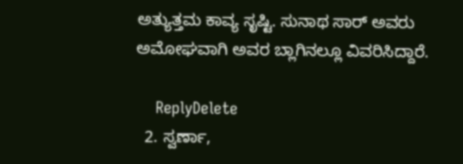ಅತ್ಯುತ್ತಮ ಕಾವ್ಯ ಸೃಷ್ಟಿ. ಸುನಾಥ ಸಾರ್ ಅವರು ಅಮೋಘವಾಗಿ ಅವರ ಬ್ಲಾಗಿನಲ್ಲೂ ವಿವರಿಸಿದ್ದಾರೆ.

    ReplyDelete
  2. ಸ್ವರ್ಣಾ,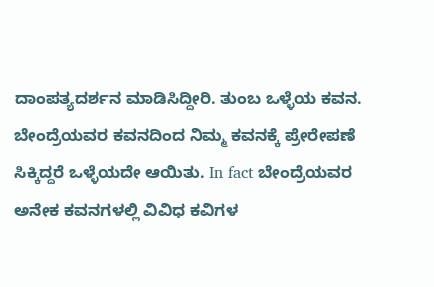ದಾಂಪತ್ಯದರ್ಶನ ಮಾಡಿಸಿದ್ದೀರಿ. ತುಂಬ ಒಳ್ಳೆಯ ಕವನ. ಬೇಂದ್ರೆಯವರ ಕವನದಿಂದ ನಿಮ್ಮ ಕವನಕ್ಕೆ ಪ್ರೇರೇಪಣೆ ಸಿಕ್ಕಿದ್ದರೆ ಒಳ್ಳೆಯದೇ ಆಯಿತು. In fact ಬೇಂದ್ರೆಯವರ ಅನೇಕ ಕವನಗಳಲ್ಲಿ ವಿವಿಧ ಕವಿಗಳ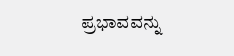ಪ್ರಭಾವವನ್ನು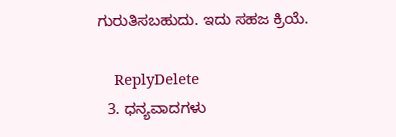ಗುರುತಿಸಬಹುದು. ಇದು ಸಹಜ ಕ್ರಿಯೆ.

    ReplyDelete
  3. ಧನ್ಯವಾದಗಳು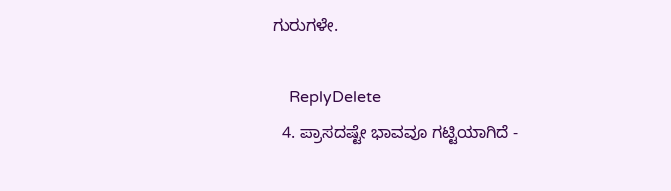ಗುರುಗಳೇ.

    ReplyDelete
  4. ಪ್ರಾಸದಷ್ಟೇ ಭಾವವೂ ಗಟ್ಟಿಯಾಗಿದೆ -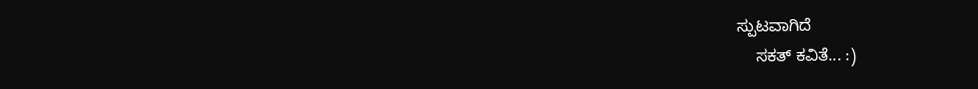ಸ್ಪುಟವಾಗಿದೆ
    ಸಕತ್ ಕವಿತೆ... :)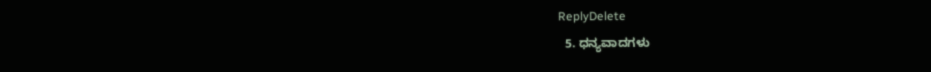ReplyDelete
  5. ಧನ್ಯವಾದಗಳು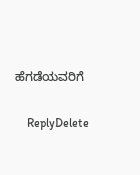ಹೆಗಡೆಯವರಿಗೆ

    ReplyDelete